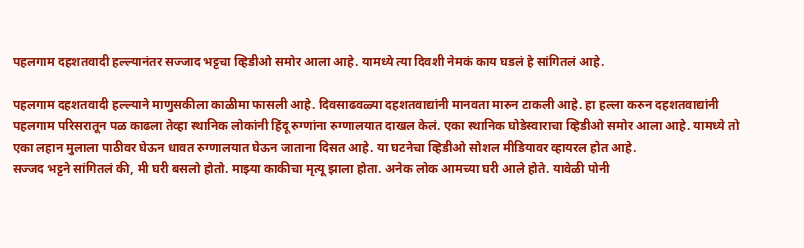पहलगाम दहशतवादी हल्ल्यानंतर सज्जाद भट्टचा व्हिडीओ समोर आला आहे. यामध्ये त्या दिवशी नेमकं काय घडलं हे सांगितलं आहे.

पहलगाम दहशतवादी हल्ल्याने माणुसकीला काळीमा फासली आहे. दिवसाढवळ्या दहशतवाद्यांनी मानवता मारुन टाकली आहे. हा हल्ला करुन दहशतवाद्यांनी पहलगाम परिसरातून पळ काढला तेव्हा स्थानिक लोकांनी हिंदू रुग्णांना रुग्णालयात दाखल केलं. एका स्थानिक घोडेस्वाराचा व्हिडीओ समोर आला आहे. यामध्ये तो एका लहान मुलाला पाठीवर घेऊन धावत रुग्णालयात घेऊन जाताना दिसत आहे. या घटनेचा व्हिडीओ सोशल मीडियावर व्हायरल होत आहे.
सज्जद भट्टने सांगितलं की, मी घरी बसलो होतो. माझ्या काकीचा मृत्यू झाला होता. अनेक लोक आमच्या घरी आले होते. यावेळी पोनी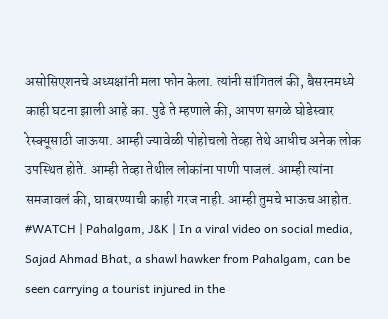असोसिएशनचे अध्यक्षांनी मला फोन केला. त्यांनी सांगितलं की, बैसरनमध्ये काही घटना झाली आहे का. पुढे ते म्हणाले की, आपण सगळे घोडेस्वार रेस्क्यूसाठी जाऊया. आम्ही ज्यावेळी पोहोचलो तेव्हा तेथे आधीच अनेक लोक उपस्थित होते. आम्ही तेव्हा तेथील लोकांना पाणी पाजलं. आम्ही त्यांना समजावलं की, घाबरण्याची काही गरज नाही. आम्ही तुमचे भाऊच आहोत.
#WATCH | Pahalgam, J&K | In a viral video on social media, Sajad Ahmad Bhat, a shawl hawker from Pahalgam, can be seen carrying a tourist injured in the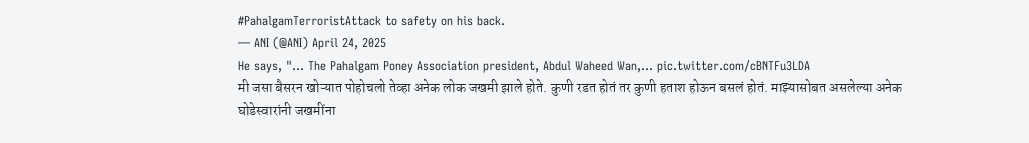#PahalgamTerroristAttack to safety on his back.
— ANI (@ANI) April 24, 2025
He says, "... The Pahalgam Poney Association president, Abdul Waheed Wan,… pic.twitter.com/cBNTFu3LDA
मी जसा बैसरन खोऱ्यात पोहोचलो तेव्हा अनेक लोक जखमी झाले होते. कुणी रडत होतं तर कुणी हताश होऊन बसलं होतं. माझ्यासोबत असलेल्या अनेक घोडेस्वारांनी जखमींना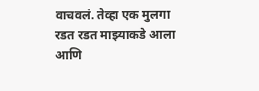वाचवलं. तेव्हा एक मुलगा रडत रडत माझ्याकडे आला आणि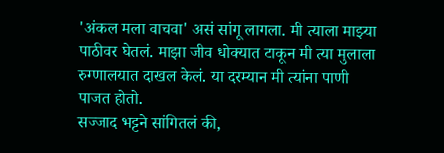'अंकल मला वाचवा' असं सांगू लागला. मी त्याला माझ्या पाठीवर घेतलं. माझा जीव धोक्यात टाकून मी त्या मुलाला रुग्णालयात दाखल केलं. या दरम्यान मी त्यांना पाणी पाजत होतो.
सज्जाद भट्टने सांगितलं की,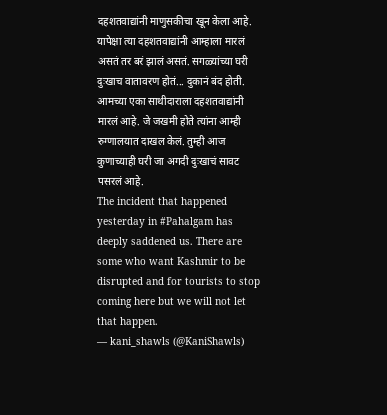दहशतवाद्यांनी माणुसकीचा खून केला आहे. यापेक्षा त्या दहशतवाद्यांनी आम्हाला मारलं असतं तर बरं झालं असतं. सगळ्यांच्या घरी दुःखाच वातावरण होतं... दुकानं बंद होती. आमच्या एका साथीदाराला दहशतवाद्यांनी मारलं आहे. जे जखमी होते त्यांना आम्ही रुग्णालयात दाखल केलं. तुम्ही आज कुणाच्याही घरी जा अगदी दुःखाचं सावट पसरलं आहे.
The incident that happened yesterday in #Pahalgam has deeply saddened us. There are some who want Kashmir to be disrupted and for tourists to stop coming here but we will not let that happen.
— kani_shawls (@KaniShawls)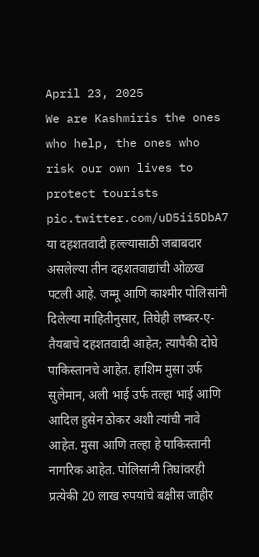April 23, 2025
We are Kashmiris the ones who help, the ones who risk our own lives to protect tourists pic.twitter.com/uD5ii5DbA7
या दहशतवादी हल्ल्यासाठी जबाबदार असलेल्या तीन दहशतवाद्यांची ओळख पटली आहे. जम्मू आणि काश्मीर पोलिसांनी दिलेल्या माहितीनुसार, तिघेही लष्कर-ए-तैयबाचे दहशतवादी आहेत; त्यापैकी दोघे पाकिस्तानचे आहेत. हाशिम मुसा उर्फ सुलेमान, अली भाई उर्फ तल्हा भाई आणि आदिल हुसेन ठोकर अशी त्यांची नावे आहेत. मुसा आणि तल्हा हे पाकिस्तानी नागरिक आहेत. पोलिसांनी तिघांवरही प्रत्येकी 20 लाख रुपयांचे बक्षीस जाहीर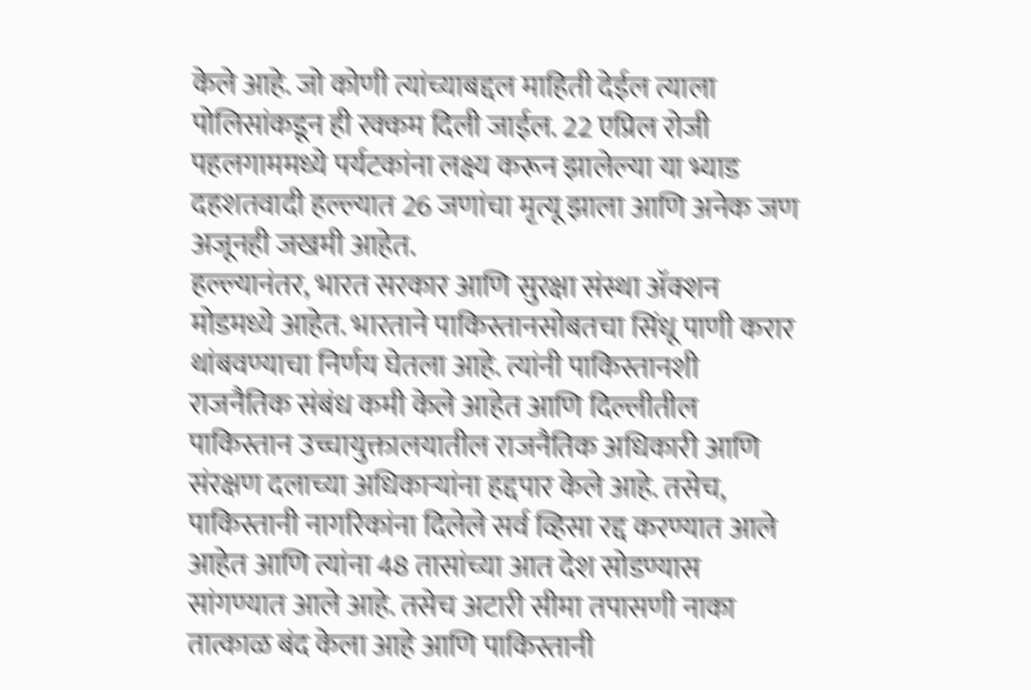केले आहे. जो कोणी त्यांच्याबद्दल माहिती देईल त्याला पोलिसांकडून ही रक्कम दिली जाईल. 22 एप्रिल रोजी पहलगाममध्ये पर्यटकांना लक्ष्य करून झालेल्या या भ्याड दहशतवादी हल्ल्यात 26 जणांचा मृत्यू झाला आणि अनेक जण अजूनही जखमी आहेत.
हल्ल्यानंतर, भारत सरकार आणि सुरक्षा संस्था ॲक्शन मोडमध्ये आहेत. भारताने पाकिस्तानसोबतचा सिंधू पाणी करार थांबवण्याचा निर्णय घेतला आहे. त्यांनी पाकिस्तानशी राजनैतिक संबंध कमी केले आहेत आणि दिल्लीतील पाकिस्तान उच्चायुक्तालयातील राजनैतिक अधिकारी आणि संरक्षण दलाच्या अधिकाऱ्यांना हद्दपार केले आहे. तसेच, पाकिस्तानी नागरिकांना दिलेले सर्व व्हिसा रद्द करण्यात आले आहेत आणि त्यांना 48 तासांच्या आत देश सोडण्यास सांगण्यात आले आहे. तसेच अटारी सीमा तपासणी नाका तात्काळ बंद केला आहे आणि पाकिस्तानी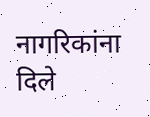नागरिकांना दिले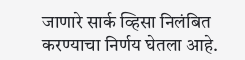जाणारे सार्क व्हिसा निलंबित करण्याचा निर्णय घेतला आहे.